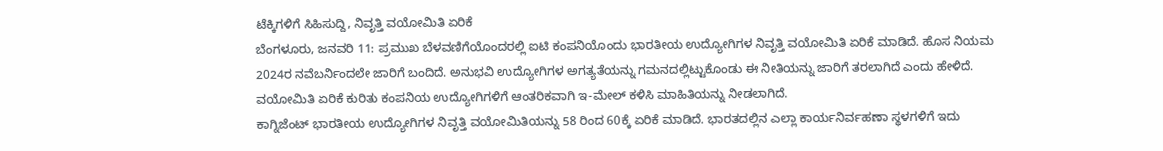ಟೆಕ್ಕಿಗಳಿಗೆ ಸಿಹಿಸುದ್ದಿ, ನಿವೃತ್ತಿ ವಯೋಮಿತಿ ಏರಿಕೆ
ಬೆಂಗಳೂರು, ಜನವರಿ 11: ಪ್ರಮುಖ ಬೆಳವಣಿಗೆಯೊಂದರಲ್ಲಿ ಐಟಿ ಕಂಪನಿಯೊಂದು ಭಾರತೀಯ ಉದ್ಯೋಗಿಗಳ ನಿವೃತ್ತಿ ವಯೋಮಿತಿ ಏರಿಕೆ ಮಾಡಿದೆ. ಹೊಸ ನಿಯಮ 2024ರ ನವೆಬರ್ನಿಂದಲೇ ಜಾರಿಗೆ ಬಂದಿದೆ. ಅನುಭವಿ ಉದ್ಯೋಗಿಗಳ ಅಗತ್ಯತೆಯನ್ನು ಗಮನದಲ್ಲಿಟ್ಟುಕೊಂಡು ಈ ನೀತಿಯನ್ನು ಜಾರಿಗೆ ತರಲಾಗಿದೆ ಎಂದು ಹೇಳಿದೆ. ವಯೋಮಿತಿ ಏರಿಕೆ ಕುರಿತು ಕಂಪನಿಯ ಉದ್ಯೋಗಿಗಳಿಗೆ ಆಂತರಿಕವಾಗಿ ಇ-ಮೇಲ್ ಕಳಿಸಿ ಮಾಹಿತಿಯನ್ನು ನೀಡಲಾಗಿದೆ.
ಕಾಗ್ನಿಜೆಂಟ್ ಭಾರತೀಯ ಉದ್ಯೋಗಿಗಳ ನಿವೃತ್ತಿ ವಯೋಮಿತಿಯನ್ನು 58 ರಿಂದ 60ಕ್ಕೆ ಏರಿಕೆ ಮಾಡಿದೆ. ಭಾರತದಲ್ಲಿನ ಎಲ್ಲಾ ಕಾರ್ಯನಿರ್ವಹಣಾ ಸ್ಥಳಗಳಿಗೆ ಇದು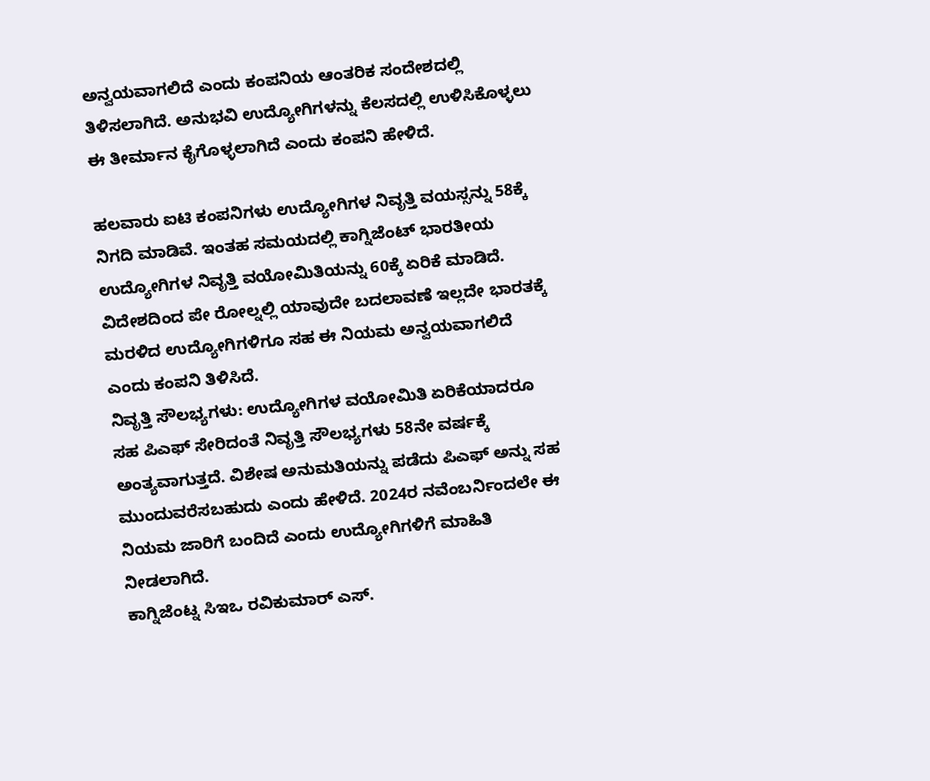ಅನ್ವಯವಾಗಲಿದೆ ಎಂದು ಕಂಪನಿಯ ಆಂತರಿಕ ಸಂದೇಶದಲ್ಲಿ ತಿಳಿಸಲಾಗಿದೆ. ಅನುಭವಿ ಉದ್ಯೋಗಿಗಳನ್ನು ಕೆಲಸದಲ್ಲಿ ಉಳಿಸಿಕೊಳ್ಳಲು ಈ ತೀರ್ಮಾನ ಕೈಗೊಳ್ಳಲಾಗಿದೆ ಎಂದು ಕಂಪನಿ ಹೇಳಿದೆ.

ಹಲವಾರು ಐಟಿ ಕಂಪನಿಗಳು ಉದ್ಯೋಗಿಗಳ ನಿವೃತ್ತಿ ವಯಸ್ಸನ್ನು 58ಕ್ಕೆ ನಿಗದಿ ಮಾಡಿವೆ. ಇಂತಹ ಸಮಯದಲ್ಲಿ ಕಾಗ್ನಿಜೆಂಟ್ ಭಾರತೀಯ ಉದ್ಯೋಗಿಗಳ ನಿವೃತ್ತಿ ವಯೋಮಿತಿಯನ್ನು 60ಕ್ಕೆ ಏರಿಕೆ ಮಾಡಿದೆ. ವಿದೇಶದಿಂದ ಪೇ ರೋಲ್ನಲ್ಲಿ ಯಾವುದೇ ಬದಲಾವಣೆ ಇಲ್ಲದೇ ಭಾರತಕ್ಕೆ ಮರಳಿದ ಉದ್ಯೋಗಿಗಳಿಗೂ ಸಹ ಈ ನಿಯಮ ಅನ್ವಯವಾಗಲಿದೆ ಎಂದು ಕಂಪನಿ ತಿಳಿಸಿದೆ.
ನಿವೃತ್ತಿ ಸೌಲಭ್ಯಗಳು: ಉದ್ಯೋಗಿಗಳ ವಯೋಮಿತಿ ಏರಿಕೆಯಾದರೂ ಸಹ ಪಿಎಫ್ ಸೇರಿದಂತೆ ನಿವೃತ್ತಿ ಸೌಲಭ್ಯಗಳು 58ನೇ ವರ್ಷಕ್ಕೆ ಅಂತ್ಯವಾಗುತ್ತದೆ. ವಿಶೇಷ ಅನುಮತಿಯನ್ನು ಪಡೆದು ಪಿಎಫ್ ಅನ್ನು ಸಹ ಮುಂದುವರೆಸಬಹುದು ಎಂದು ಹೇಳಿದೆ. 2024ರ ನವೆಂಬರ್ನಿಂದಲೇ ಈ ನಿಯಮ ಜಾರಿಗೆ ಬಂದಿದೆ ಎಂದು ಉದ್ಯೋಗಿಗಳಿಗೆ ಮಾಹಿತಿ ನೀಡಲಾಗಿದೆ.
ಕಾಗ್ನಿಜೆಂಟ್ನ ಸಿಇಒ ರವಿಕುಮಾರ್ ಎಸ್.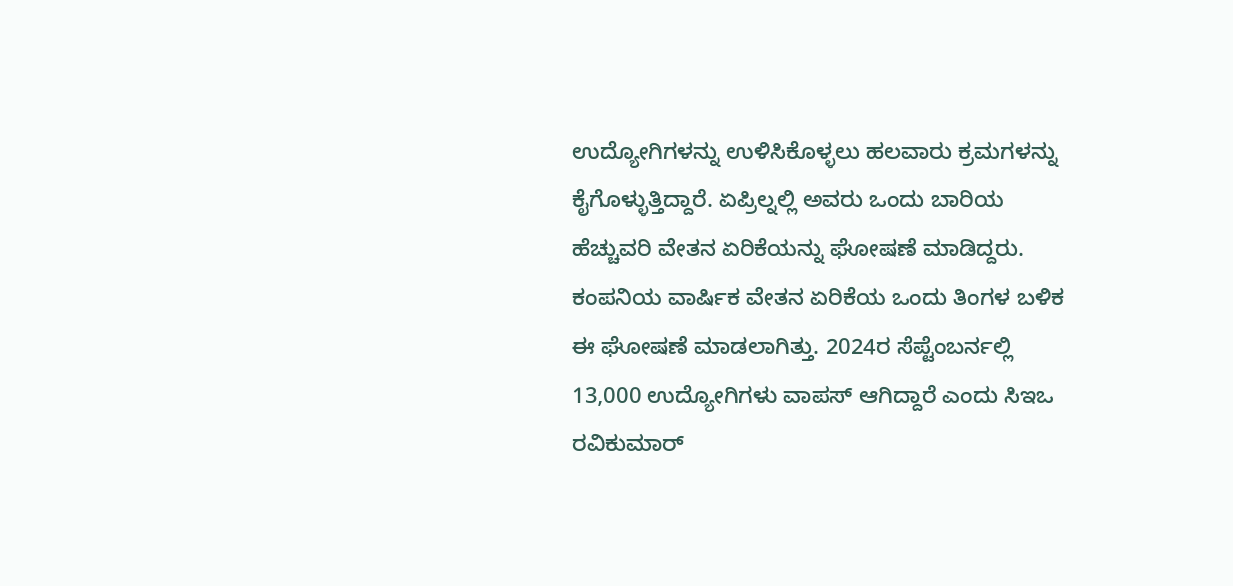ಉದ್ಯೋಗಿಗಳನ್ನು ಉಳಿಸಿಕೊಳ್ಳಲು ಹಲವಾರು ಕ್ರಮಗಳನ್ನು ಕೈಗೊಳ್ಳುತ್ತಿದ್ದಾರೆ. ಏಪ್ರಿಲ್ನಲ್ಲಿ ಅವರು ಒಂದು ಬಾರಿಯ ಹೆಚ್ಚುವರಿ ವೇತನ ಏರಿಕೆಯನ್ನು ಘೋಷಣೆ ಮಾಡಿದ್ದರು. ಕಂಪನಿಯ ವಾರ್ಷಿಕ ವೇತನ ಏರಿಕೆಯ ಒಂದು ತಿಂಗಳ ಬಳಿಕ ಈ ಘೋಷಣೆ ಮಾಡಲಾಗಿತ್ತು. 2024ರ ಸೆಪ್ಟೆಂಬರ್ನಲ್ಲಿ 13,000 ಉದ್ಯೋಗಿಗಳು ವಾಪಸ್ ಆಗಿದ್ದಾರೆ ಎಂದು ಸಿಇಒ ರವಿಕುಮಾರ್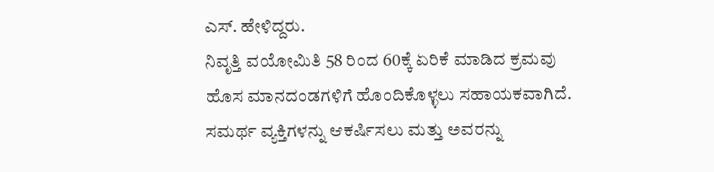ಎಸ್. ಹೇಳಿದ್ದರು.
ನಿವೃತ್ತಿ ವಯೋಮಿತಿ 58 ರಿಂದ 60ಕ್ಕೆ ಏರಿಕೆ ಮಾಡಿದ ಕ್ರಮವು ಹೊಸ ಮಾನದಂಡಗಳಿಗೆ ಹೊಂದಿಕೊಳ್ಳಲು ಸಹಾಯಕವಾಗಿದೆ. ಸಮರ್ಥ ವ್ಯಕ್ತಿಗಳನ್ನು ಆಕರ್ಷಿಸಲು ಮತ್ತು ಅವರನ್ನು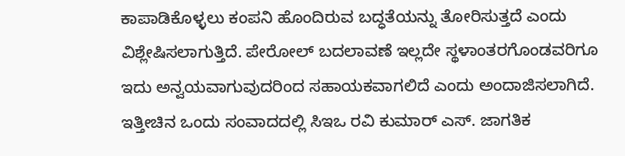ಕಾಪಾಡಿಕೊಳ್ಳಲು ಕಂಪನಿ ಹೊಂದಿರುವ ಬದ್ಧತೆಯನ್ನು ತೋರಿಸುತ್ತದೆ ಎಂದು ವಿಶ್ಲೇಷಿಸಲಾಗುತ್ತಿದೆ. ಪೇರೋಲ್ ಬದಲಾವಣೆ ಇಲ್ಲದೇ ಸ್ಥಳಾಂತರಗೊಂಡವರಿಗೂ ಇದು ಅನ್ವಯವಾಗುವುದರಿಂದ ಸಹಾಯಕವಾಗಲಿದೆ ಎಂದು ಅಂದಾಜಿಸಲಾಗಿದೆ.
ಇತ್ತೀಚಿನ ಒಂದು ಸಂವಾದದಲ್ಲಿ ಸಿಇಒ ರವಿ ಕುಮಾರ್ ಎಸ್. ಜಾಗತಿಕ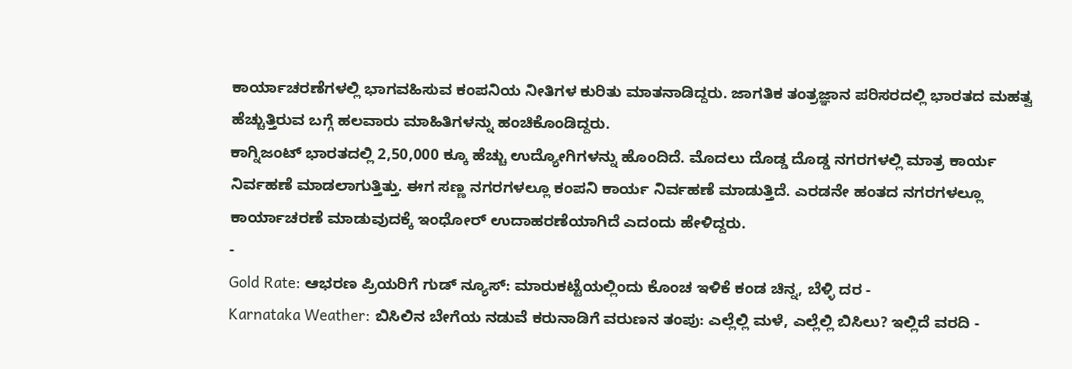ಕಾರ್ಯಾಚರಣೆಗಳಲ್ಲಿ ಭಾಗವಹಿಸುವ ಕಂಪನಿಯ ನೀತಿಗಳ ಕುರಿತು ಮಾತನಾಡಿದ್ದರು. ಜಾಗತಿಕ ತಂತ್ರಜ್ಞಾನ ಪರಿಸರದಲ್ಲಿ ಭಾರತದ ಮಹತ್ವ ಹೆಚ್ಚುತ್ತಿರುವ ಬಗ್ಗೆ ಹಲವಾರು ಮಾಹಿತಿಗಳನ್ನು ಹಂಚಿಕೊಂಡಿದ್ದರು.
ಕಾಗ್ನಿಜಂಟ್ ಭಾರತದಲ್ಲಿ 2,50,000 ಕ್ಕೂ ಹೆಚ್ಚು ಉದ್ಯೋಗಿಗಳನ್ನು ಹೊಂದಿದೆ. ಮೊದಲು ದೊಡ್ಡ ದೊಡ್ಡ ನಗರಗಳಲ್ಲಿ ಮಾತ್ರ ಕಾರ್ಯ ನಿರ್ವಹಣೆ ಮಾಡಲಾಗುತ್ತಿತ್ತು. ಈಗ ಸಣ್ಣ ನಗರಗಳಲ್ಲೂ ಕಂಪನಿ ಕಾರ್ಯ ನಿರ್ವಹಣೆ ಮಾಡುತ್ತಿದೆ. ಎರಡನೇ ಹಂತದ ನಗರಗಳಲ್ಲೂ ಕಾರ್ಯಾಚರಣೆ ಮಾಡುವುದಕ್ಕೆ ಇಂಧೋರ್ ಉದಾಹರಣೆಯಾಗಿದೆ ಎದಂದು ಹೇಳಿದ್ದರು.
-
Gold Rate: ಆಭರಣ ಪ್ರಿಯರಿಗೆ ಗುಡ್ ನ್ಯೂಸ್: ಮಾರುಕಟ್ಟೆಯಲ್ಲಿಂದು ಕೊಂಚ ಇಳಿಕೆ ಕಂಡ ಚಿನ್ನ, ಬೆಳ್ಳಿ ದರ -
Karnataka Weather: ಬಿಸಿಲಿನ ಬೇಗೆಯ ನಡುವೆ ಕರುನಾಡಿಗೆ ವರುಣನ ತಂಪು: ಎಲ್ಲೆಲ್ಲಿ ಮಳೆ, ಎಲ್ಲೆಲ್ಲಿ ಬಿಸಿಲು? ಇಲ್ಲಿದೆ ವರದಿ -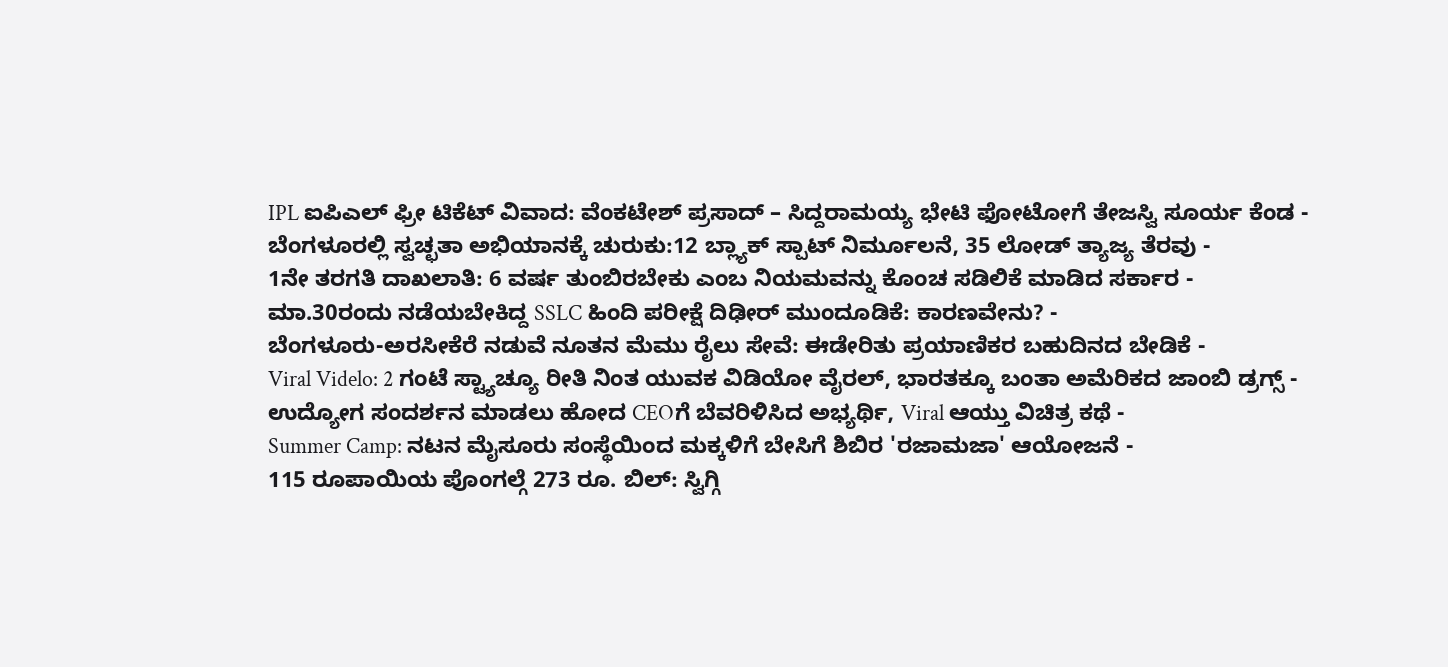IPL ಐಪಿಎಲ್ ಫ್ರೀ ಟಿಕೆಟ್ ವಿವಾದ: ವೆಂಕಟೇಶ್ ಪ್ರಸಾದ್ – ಸಿದ್ದರಾಮಯ್ಯ ಭೇಟಿ ಫೋಟೋಗೆ ತೇಜಸ್ವಿ ಸೂರ್ಯ ಕೆಂಡ -
ಬೆಂಗಳೂರಲ್ಲಿ ಸ್ವಚ್ಛತಾ ಅಭಿಯಾನಕ್ಕೆ ಚುರುಕು:12 ಬ್ಲ್ಯಾಕ್ ಸ್ಪಾಟ್ ನಿರ್ಮೂಲನೆ, 35 ಲೋಡ್ ತ್ಯಾಜ್ಯ ತೆರವು -
1ನೇ ತರಗತಿ ದಾಖಲಾತಿ: 6 ವರ್ಷ ತುಂಬಿರಬೇಕು ಎಂಬ ನಿಯಮವನ್ನು ಕೊಂಚ ಸಡಿಲಿಕೆ ಮಾಡಿದ ಸರ್ಕಾರ -
ಮಾ.30ರಂದು ನಡೆಯಬೇಕಿದ್ದ SSLC ಹಿಂದಿ ಪರೀಕ್ಷೆ ದಿಢೀರ್ ಮುಂದೂಡಿಕೆ: ಕಾರಣವೇನು? -
ಬೆಂಗಳೂರು-ಅರಸೀಕೆರೆ ನಡುವೆ ನೂತನ ಮೆಮು ರೈಲು ಸೇವೆ: ಈಡೇರಿತು ಪ್ರಯಾಣಿಕರ ಬಹುದಿನದ ಬೇಡಿಕೆ -
Viral Videlo: 2 ಗಂಟೆ ಸ್ಟ್ಯಾಚ್ಯೂ ರೀತಿ ನಿಂತ ಯುವಕ ವಿಡಿಯೋ ವೈರಲ್, ಭಾರತಕ್ಕೂ ಬಂತಾ ಅಮೆರಿಕದ ಜಾಂಬಿ ಡ್ರಗ್ಸ್ -
ಉದ್ಯೋಗ ಸಂದರ್ಶನ ಮಾಡಲು ಹೋದ CEOಗೆ ಬೆವರಿಳಿಸಿದ ಅಭ್ಯರ್ಥಿ, Viral ಆಯ್ತು ವಿಚಿತ್ರ ಕಥೆ -
Summer Camp: ನಟನ ಮೈಸೂರು ಸಂಸ್ಥೆಯಿಂದ ಮಕ್ಕಳಿಗೆ ಬೇಸಿಗೆ ಶಿಬಿರ 'ರಜಾಮಜಾ' ಆಯೋಜನೆ -
115 ರೂಪಾಯಿಯ ಪೊಂಗಲ್ಗೆ 273 ರೂ. ಬಿಲ್: ಸ್ವಿಗ್ಗಿ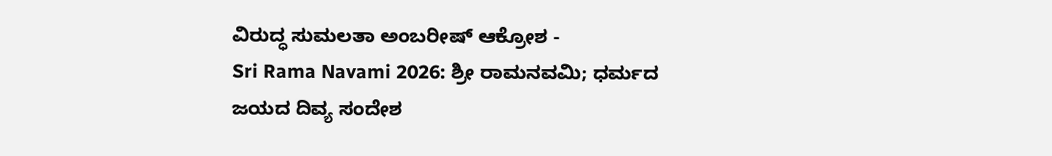ವಿರುದ್ಧ ಸುಮಲತಾ ಅಂಬರೀಷ್ ಆಕ್ರೋಶ -
Sri Rama Navami 2026: ಶ್ರೀ ರಾಮನವಮಿ; ಧರ್ಮದ ಜಯದ ದಿವ್ಯ ಸಂದೇಶ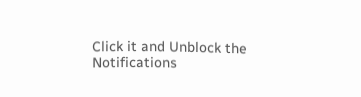Click it and Unblock the Notifications